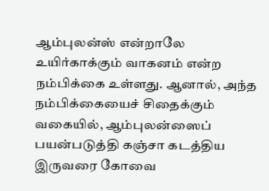ஆம்புலன்ஸ் என்றாலே உயிர்காக்கும் வாகனம் என்ற நம்பிக்கை உள்ளது. ஆனால், அந்த நம்பிக்கையைச் சிதைக்கும் வகையில், ஆம்புலன்ஸைப் பயன்படுத்தி கஞ்சா கடத்திய இருவரை கோவை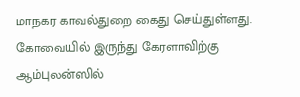மாநகர காவல்துறை கைது செய்துள்ளது.
கோவையில் இருந்து கேரளாவிற்கு ஆம்புலன்ஸில்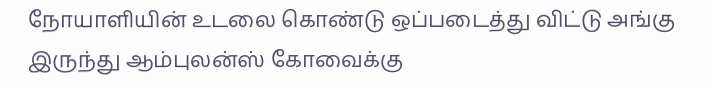நோயாளியின் உடலை கொண்டு ஒப்படைத்து விட்டு அங்கு இருந்து ஆம்புலன்ஸ் கோவைக்கு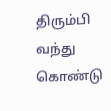திரும்பி வந்து கொண்டு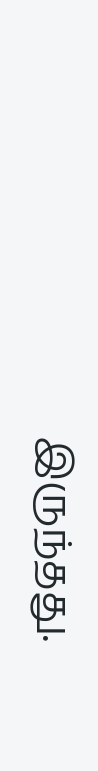இருந்தது.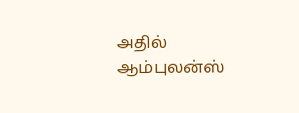அதில் ஆம்புலன்ஸ்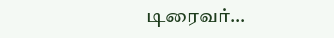டிரைவர்…